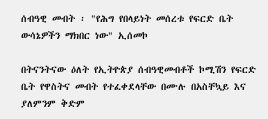ሰብዓዊ መብት ፡ "የሕግ የበላይነት መሰረቱ የፍርድ ቤት ውሳኔዎችን ማክበር ነው" ኢሰመኮ

በትናንትናው ዕለት የኢትዮጵያ ሰብዓዊመብቶች ኮሚሽን የፍርድ ቤት የዋስትና መብት የተፈቀደላቸው በሙሉ በአስቸኳይ እና ያለምንም ቅድም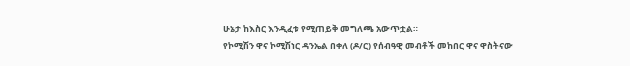ሁኔታ ከእስር እንዲፈቱ የሚጠይቅ መግለጫ አውጥቷል።
የኮሚሽን ዋና ኮሚሽነር ዳንኤል በቀለ (ዶ/ር) የሰብዓዊ መብቶች መከበር ዋና ዋስትናው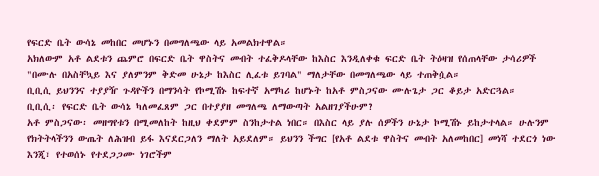የፍርድ ቤት ውሳኔ መከበር መሆኑን በመግለጫው ላይ አመልክተዋል።
አክለውም አቶ ልደቱን ጨምሮ በፍርድ ቤት ዋስትና መብት ተፈቅዶላቸው ከእስር እንዲለቀቁ ፍርድ ቤት ትዕዛዝ የሰጠላቸው ታሳሪዎች "በሙሉ በአስቸኳይ እና ያለምንም ቅድመ ሁኔታ ከእስር ሊፈቱ ይገባል" ማለታቸው በመግለጫው ላይ ተጠቅሷል።
ቢቢሲ ይህንንና ተያያዥ ጉዳዮችን በማንሳት የኮሚሽኑ ከፍተኛ አማካሪ ከሆኑት ከአቶ ምስጋናው ሙሉጌታ ጋር ቆይታ አድርጓል።
ቢቢሲ፡ የፍርድ ቤት ውሳኔ ካለመፈጸም ጋር በተያያዘ መግለጫ ለማውጣት አልዘገያችሁም?
አቶ ምስጋናው፡ መዘግየቱን በሚመለከት ከዚህ ቀደምም ስንከታተል ነበር። በእስር ላይ ያሉ ሰዎችን ሁኔታ ኮሚሽኑ ይከታተላል። ሁሉንም የክትትላችንን ውጤት ለሕዝብ ይፋ እናደርጋለን ማለት አይደለም። ይህንን ችግር [የአቶ ልደቱ ዋስትና መብት አለመከበር] መነሻ ተደርጎ ነው እንጂ፣ የተወሰኑ የተደጋጋሙ ነገሮችም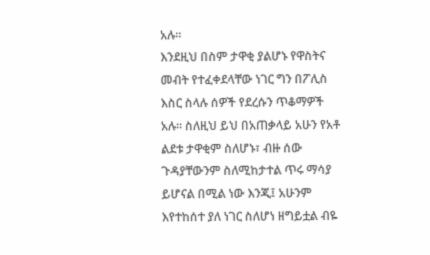አሉ።
እንደዚህ በስም ታዋቂ ያልሆኑ የዋስትና መብት የተፈቀደላቸው ነገር ግን በፖሊስ እስር ስላሉ ሰዎች የደረሱን ጥቆማዎች አሉ። ስለዚህ ይህ በአጠቃላይ አሁን የአቶ ልደቱ ታዋቂም ስለሆኑ፣ ብዙ ሰው ጉዳያቸውንም ስለሚከታተል ጥሩ ማሳያ ይሆናል በሚል ነው እንጂ፤ አሁንም እየተከሰተ ያለ ነገር ስለሆነ ዘግይቷል ብዬ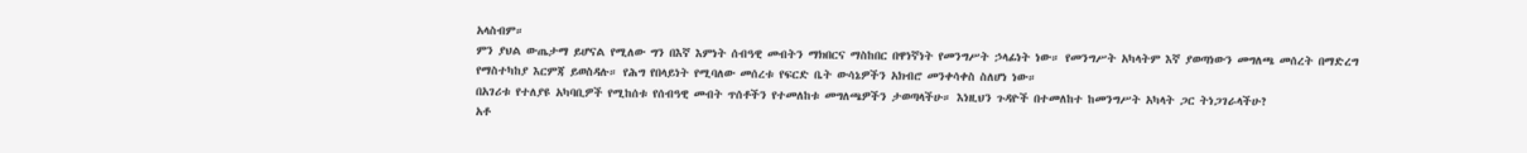አላስብም።
ምን ያህል ውጤታማ ይሆናል የሚለው ግን በእኛ እምነት ሰብዓዊ መብትን ማክበርና ማስከበር በዋነኛነት የመንግሥት ኃላፊነት ነው። የመንግሥት አካላትም እኛ ያወጣነውን መግለጫ መሰረት በማድረግ የማስተካከያ እርምጃ ይወስዳሉ። የሕግ የበላይነት የሚባለው መሰረቱ የፍርድ ቤት ውሳኔዎችን አክብሮ መንቀሳቀስ ስለሆነ ነው።
በአገሪቱ የተለያዩ አካባቢዎች የሚከሰቱ የሰብዓዊ መብት ጥሰቶችን የተመለከቱ መግለጫዎችን ታወጣላችሁ። እነዚህን ጉዳዮች በተመለከተ ከመንግሥት አካላት ጋር ትነጋገራላችሁ?
አቶ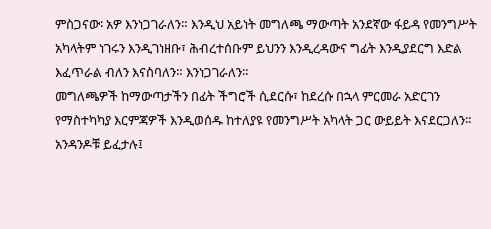ምስጋናው፡ አዎ እንነጋገራለን። እንዲህ አይነት መግለጫ ማውጣት አንደኛው ፋይዳ የመንግሥት አካላትም ነገሩን እንዲገነዘቡ፣ ሕብረተሰቡም ይህንን እንዲረዳውና ግፊት እንዲያደርግ እድል እፈጥራል ብለን እናስባለን። እንነጋገራለን።
መግለጫዎች ከማውጣታችን በፊት ችግሮች ሲደርሱ፣ ከደረሱ በኋላ ምርመራ አድርገን የማስተካካያ እርምጃዎች እንዲወሰዱ ከተለያዩ የመንግሥት አካላት ጋር ውይይት እናደርጋለን። አንዳንዶቹ ይፈታሉ፤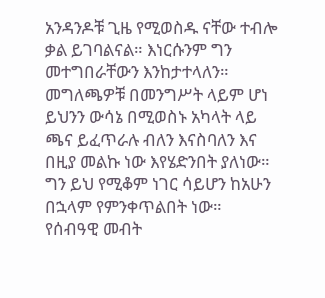አንዳንዶቹ ጊዜ የሚወስዱ ናቸው ተብሎ ቃል ይገባልናል። እነርሱንም ግን መተግበራቸውን እንከታተላለን።
መግለጫዎቹ በመንግሥት ላይም ሆነ ይህንን ውሳኔ በሚወስኑ አካላት ላይ ጫና ይፈጥራሉ ብለን እናስባለን እና በዚያ መልኩ ነው እየሄድንበት ያለነው። ግን ይህ የሚቆም ነገር ሳይሆን ከአሁን በኋላም የምንቀጥልበት ነው።
የሰብዓዊ መብት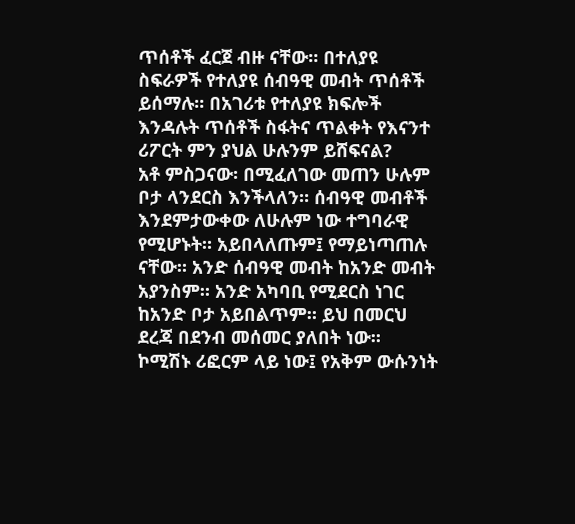ጥሰቶች ፈርጀ ብዙ ናቸው። በተለያዩ ስፍራዎች የተለያዩ ሰብዓዊ መብት ጥሰቶች ይሰማሉ። በአገሪቱ የተለያዩ ክፍሎች እንዳሉት ጥሰቶች ስፋትና ጥልቀት የእናንተ ሪፖርት ምን ያህል ሁሉንም ይሸፍናል?
አቶ ምስጋናው፡ በሚፈለገው መጠን ሁሉም ቦታ ላንደርስ እንችላለን። ሰብዓዊ መብቶች እንደምታውቀው ለሁሉም ነው ተግባራዊ የሚሆኑት። አይበላለጡም፤ የማይነጣጠሉ ናቸው። አንድ ሰብዓዊ መብት ከአንድ መብት አያንስም። አንድ አካባቢ የሚደርስ ነገር ከአንድ ቦታ አይበልጥም። ይህ በመርህ ደረጃ በደንብ መሰመር ያለበት ነው።
ኮሚሽኑ ሪፎርም ላይ ነው፤ የአቅም ውሱንነት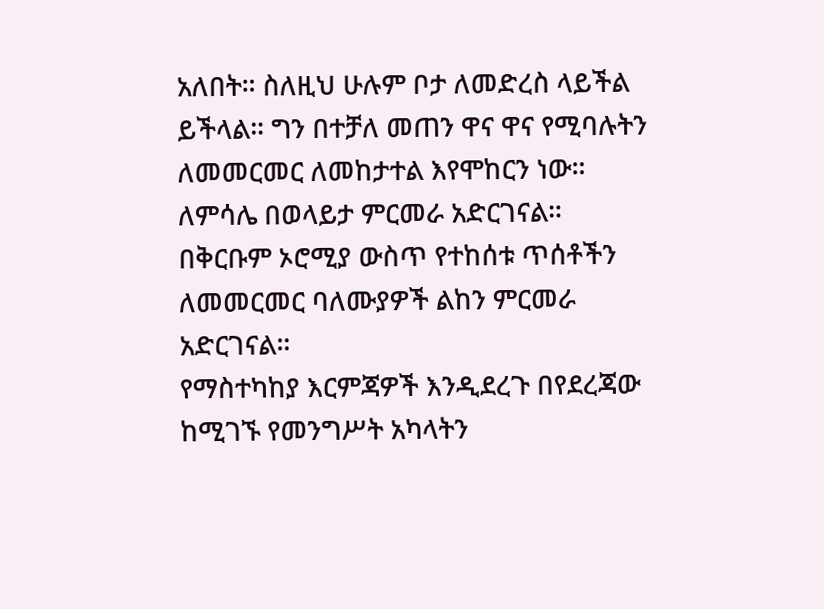አለበት። ስለዚህ ሁሉም ቦታ ለመድረስ ላይችል ይችላል። ግን በተቻለ መጠን ዋና ዋና የሚባሉትን ለመመርመር ለመከታተል እየሞከርን ነው። ለምሳሌ በወላይታ ምርመራ አድርገናል። በቅርቡም ኦሮሚያ ውስጥ የተከሰቱ ጥሰቶችን ለመመርመር ባለሙያዎች ልከን ምርመራ አድርገናል።
የማስተካከያ እርምጃዎች እንዲደረጉ በየደረጃው ከሚገኙ የመንግሥት አካላትን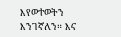እየወተወትን እንገኛለን። እና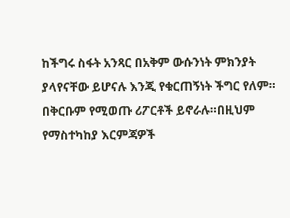ከችግሩ ስፋት አንጻር በአቅም ውሱንነት ምክንያት ያላየናቸው ይሆናሉ እንጂ የቁርጠኝነት ችግር የለም። በቅርቡም የሚወጡ ሪፖርቶች ይኖራሉ።በዚህም የማስተካከያ እርምጃዎች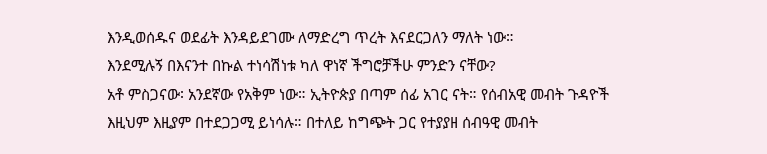እንዲወሰዱና ወደፊት እንዳይደገሙ ለማድረግ ጥረት እናደርጋለን ማለት ነው።
እንደሚሉኝ በእናንተ በኩል ተነሳሽነቱ ካለ ዋነኛ ችግሮቻችሁ ምንድን ናቸው?
አቶ ምስጋናው፡ አንደኛው የአቅም ነው። ኢትዮጵያ በጣም ሰፊ አገር ናት። የሰብአዊ መብት ጉዳዮች እዚህም እዚያም በተደጋጋሚ ይነሳሉ። በተለይ ከግጭት ጋር የተያያዘ ሰብዓዊ መብት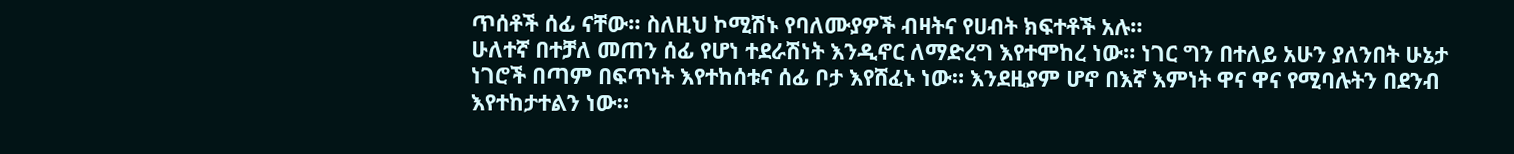ጥሰቶች ሰፊ ናቸው። ስለዚህ ኮሚሽኑ የባለሙያዎች ብዛትና የሀብት ክፍተቶች አሉ።
ሁለተኛ በተቻለ መጠን ሰፊ የሆነ ተደራሽነት እንዲኖር ለማድረግ እየተሞከረ ነው። ነገር ግን በተለይ አሁን ያለንበት ሁኔታ ነገሮች በጣም በፍጥነት እየተከሰቱና ሰፊ ቦታ እየሸፈኑ ነው። እንደዚያም ሆኖ በእኛ እምነት ዋና ዋና የሚባሉትን በደንብ እየተከታተልን ነው።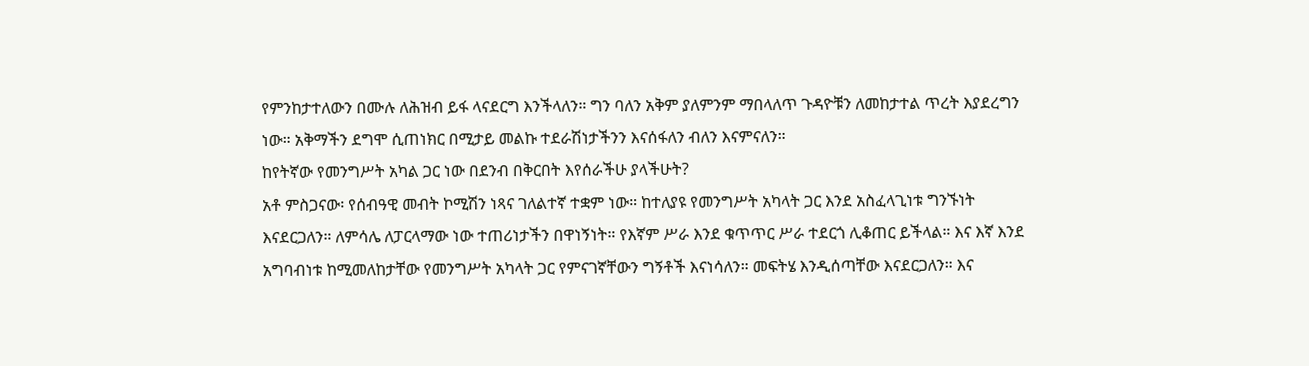የምንከታተለውን በሙሉ ለሕዝብ ይፋ ላናደርግ እንችላለን። ግን ባለን አቅም ያለምንም ማበላለጥ ጉዳዮቹን ለመከታተል ጥረት እያደረግን ነው። አቅማችን ደግሞ ሲጠነክር በሚታይ መልኩ ተደራሽነታችንን እናሰፋለን ብለን እናምናለን።
ከየትኛው የመንግሥት አካል ጋር ነው በደንብ በቅርበት እየሰራችሁ ያላችሁት?
አቶ ምስጋናው፡ የሰብዓዊ መብት ኮሚሽን ነጻና ገለልተኛ ተቋም ነው። ከተለያዩ የመንግሥት አካላት ጋር እንደ አስፈላጊነቱ ግንኙነት እናደርጋለን። ለምሳሌ ለፓርላማው ነው ተጠሪነታችን በዋነኝነት። የእኛም ሥራ እንደ ቁጥጥር ሥራ ተደርጎ ሊቆጠር ይችላል። እና እኛ እንደ አግባብነቱ ከሚመለከታቸው የመንግሥት አካላት ጋር የምናገኛቸውን ግኝቶች እናነሳለን። መፍትሄ እንዲሰጣቸው እናደርጋለን። እና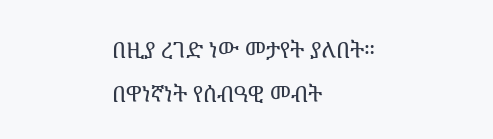በዚያ ረገድ ነው መታየት ያለበት።
በዋነኛነት የሰብዓዊ መብት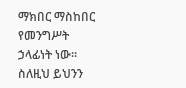ማክበር ማስከበር የመንግሥት ኃላፊነት ነው። ስለዚህ ይህንን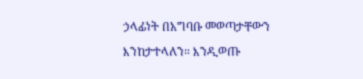ኃላፊነት በአግባቡ መወጣታቸውን እንከታተላለን። እንዲወጡ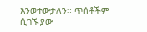እንወተውታለን። ጥሰቶችም ሲገኙ ያው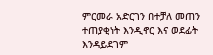ምርመራ አድርገን በተቻለ መጠን ተጠያቂነት እንዲኖር እና ወደፊት እንዳይደገም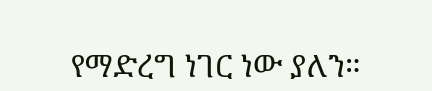የማድረግ ነገር ነው ያለን።